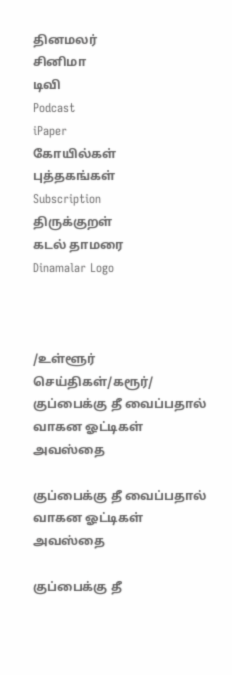தினமலர்
சினிமா
டிவி
Podcast
iPaper
கோயில்கள்
புத்தகங்கள்
Subscription
திருக்குறள்
கடல் தாமரை
Dinamalar Logo



/உள்ளூர் செய்திகள்/கரூர்/ குப்பைக்கு தீ வைப்பதால் வாகன ஓட்டிகள் அவஸ்தை

குப்பைக்கு தீ வைப்பதால் வாகன ஓட்டிகள் அவஸ்தை

குப்பைக்கு தீ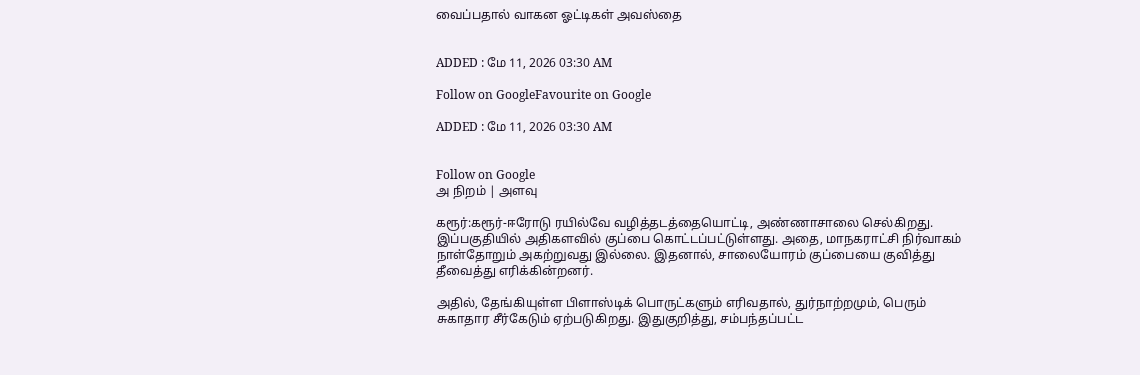வைப்பதால் வாகன ஓட்டிகள் அவஸ்தை


ADDED : மே 11, 2026 03:30 AM

Follow on GoogleFavourite on Google

ADDED : மே 11, 2026 03:30 AM


Follow on Google
அ நிறம் | அளவு

கரூர்:கரூர்-ஈரோடு ரயில்வே வழித்தடத்தையொட்டி, அண்ணாசாலை செல்கிறது. இப்பகுதியில் அதிகளவில் குப்பை கொட்டப்பட்டுள்ளது. அதை, மாநகராட்சி நிர்வாகம் நாள்தோறும் அகற்றுவது இல்லை. இதனால், சாலையோரம் குப்பையை குவித்து தீவைத்து எரிக்கின்றனர்.

அதில், தேங்கியுள்ள பிளாஸ்டிக் பொருட்களும் எரிவதால், துர்நாற்றமும், பெரும் சுகாதார சீர்கேடும் ஏற்படுகிறது. இதுகுறித்து, சம்பந்தப்பட்ட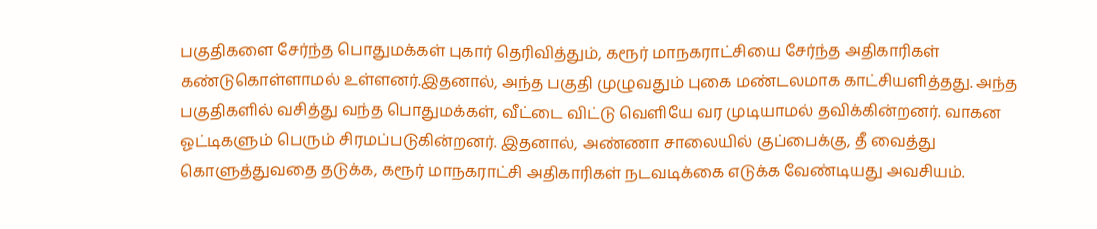பகுதிகளை சேர்ந்த பொதுமக்கள் புகார் தெரிவித்தும், கரூர் மாநகராட்சியை சேர்ந்த அதிகாரிகள் கண்டுகொள்ளாமல் உள்ளனர்.இதனால், அந்த பகுதி முழுவதும் புகை மண்டலமாக காட்சியளித்தது. அந்த பகுதிகளில் வசித்து வந்த பொதுமக்கள், வீட்டை விட்டு வெளியே வர முடியாமல் தவிக்கின்றனர். வாகன ஓட்டிகளும் பெரும் சிரமப்படுகின்றனர். இதனால், அண்ணா சாலையில் குப்பைக்கு, தீ வைத்து கொளுத்துவதை தடுக்க, கரூர் மாநகராட்சி அதிகாரிகள் நடவடிக்கை எடுக்க வேண்டியது அவசியம்.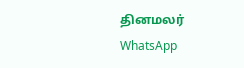தினமலர் WhatsApp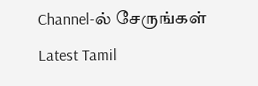Channel-ல் சேருங்கள்
Latest Tamil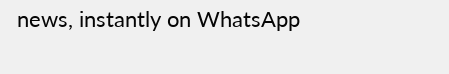news, instantly on WhatsApp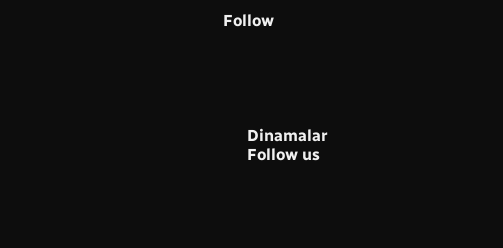Follow





      Dinamalar
      Follow us